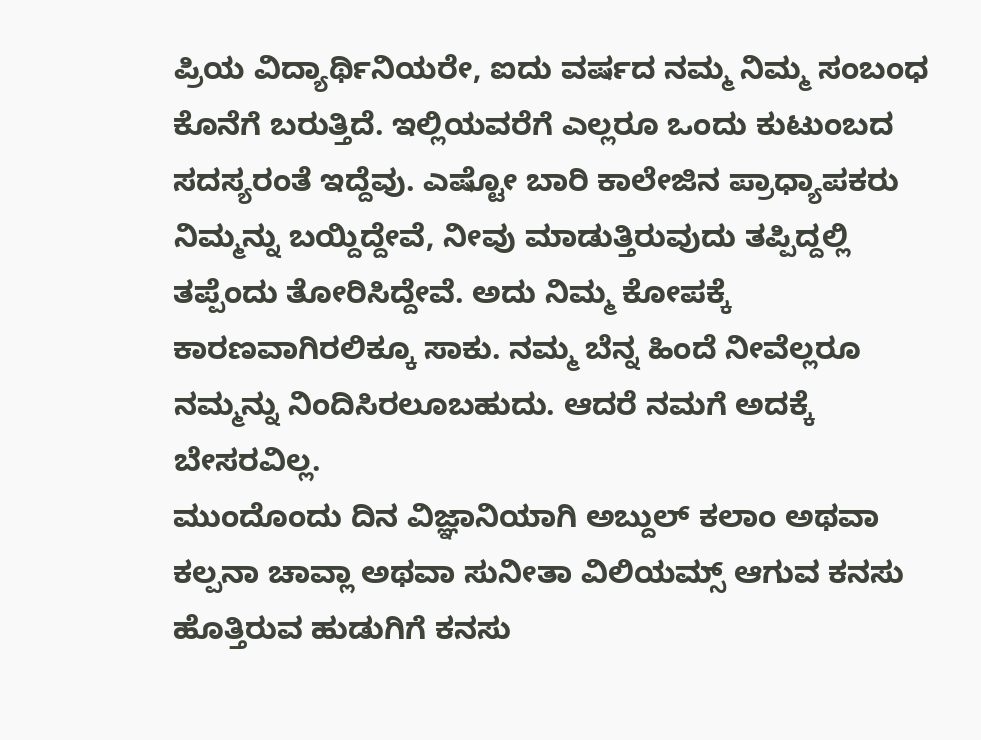ಪ್ರಿಯ ವಿದ್ಯಾರ್ಥಿನಿಯರೇ, ಐದು ವರ್ಷದ ನಮ್ಮ ನಿಮ್ಮ ಸಂಬಂಧ ಕೊನೆಗೆ ಬರುತ್ತಿದೆ. ಇಲ್ಲಿಯವರೆಗೆ ಎಲ್ಲರೂ ಒಂದು ಕುಟುಂಬದ ಸದಸ್ಯರಂತೆ ಇದ್ದೆವು. ಎಷ್ಟೋ ಬಾರಿ ಕಾಲೇಜಿನ ಪ್ರಾಧ್ಯಾಪಕರು ನಿಮ್ಮನ್ನು ಬಯ್ದಿದ್ದೇವೆ, ನೀವು ಮಾಡುತ್ತಿರುವುದು ತಪ್ಪಿದ್ದಲ್ಲಿ ತಪ್ಪೆಂದು ತೋರಿಸಿದ್ದೇವೆ. ಅದು ನಿಮ್ಮ ಕೋಪಕ್ಕೆ ಕಾರಣವಾಗಿರಲಿಕ್ಕೂ ಸಾಕು. ನಮ್ಮ ಬೆನ್ನ ಹಿಂದೆ ನೀವೆಲ್ಲರೂ ನಮ್ಮನ್ನು ನಿಂದಿಸಿರಲೂಬಹುದು. ಆದರೆ ನಮಗೆ ಅದಕ್ಕೆ ಬೇಸರವಿಲ್ಲ.
ಮುಂದೊಂದು ದಿನ ವಿಜ್ಞಾನಿಯಾಗಿ ಅಬ್ದುಲ್ ಕಲಾಂ ಅಥವಾ ಕಲ್ಪನಾ ಚಾವ್ಲಾ ಅಥವಾ ಸುನೀತಾ ವಿಲಿಯಮ್ಸ್ ಆಗುವ ಕನಸು ಹೊತ್ತಿರುವ ಹುಡುಗಿಗೆ ಕನಸು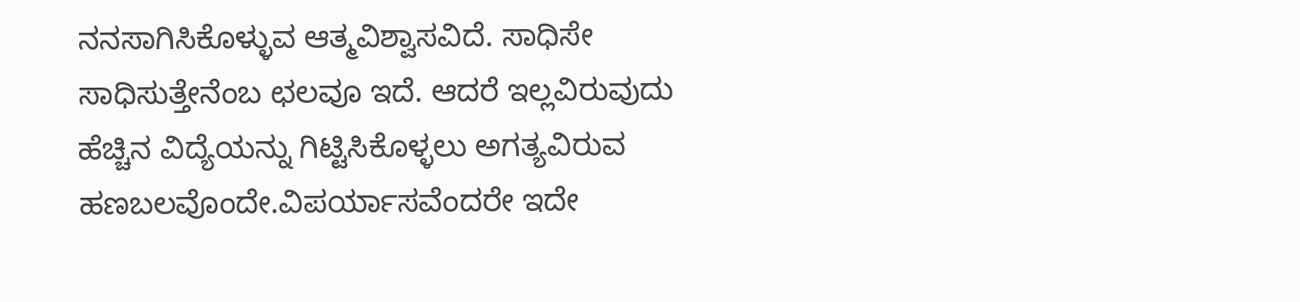ನನಸಾಗಿಸಿಕೊಳ್ಳುವ ಆತ್ಮವಿಶ್ವಾಸವಿದೆ. ಸಾಧಿಸೇ ಸಾಧಿಸುತ್ತೇನೆಂಬ ಛಲವೂ ಇದೆ. ಆದರೆ ಇಲ್ಲವಿರುವುದು ಹೆಚ್ಚಿನ ವಿದ್ಯೆಯನ್ನು ಗಿಟ್ಟಿಸಿಕೊಳ್ಳಲು ಅಗತ್ಯವಿರುವ ಹಣಬಲವೊಂದೇ.ವಿಪರ್ಯಾಸವೆಂದರೇ ಇದೇ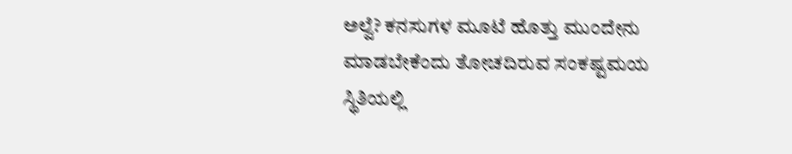ಅಲ್ವೆ? ಕನಸುಗಳ ಮೂಟೆ ಹೊತ್ತು ಮುಂದೇನು ಮಾಡಬೇಕೆಂದು ತೋಚದಿರುವ ಸಂಕಷ್ಟಮಯ ಸ್ಥಿತಿಯಲ್ಲಿ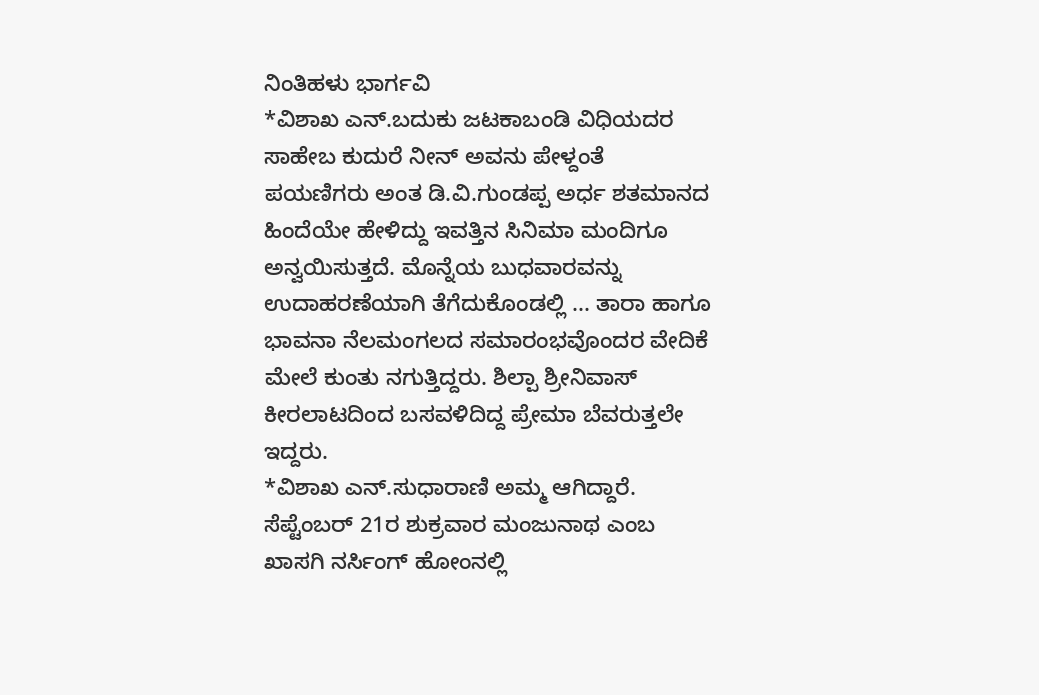ನಿಂತಿಹಳು ಭಾರ್ಗವಿ
*ವಿಶಾಖ ಎನ್.ಬದುಕು ಜಟಕಾಬಂಡಿ ವಿಧಿಯದರ ಸಾಹೇಬ ಕುದುರೆ ನೀನ್ ಅವನು ಪೇಳ್ದಂತೆ ಪಯಣಿಗರು ಅಂತ ಡಿ.ವಿ.ಗುಂಡಪ್ಪ ಅರ್ಧ ಶತಮಾನದ ಹಿಂದೆಯೇ ಹೇಳಿದ್ದು ಇವತ್ತಿನ ಸಿನಿಮಾ ಮಂದಿಗೂ ಅನ್ವಯಿಸುತ್ತದೆ. ಮೊನ್ನೆಯ ಬುಧವಾರವನ್ನು ಉದಾಹರಣೆಯಾಗಿ ತೆಗೆದುಕೊಂಡಲ್ಲಿ ... ತಾರಾ ಹಾಗೂ ಭಾವನಾ ನೆಲಮಂಗಲದ ಸಮಾರಂಭವೊಂದರ ವೇದಿಕೆ ಮೇಲೆ ಕುಂತು ನಗುತ್ತಿದ್ದರು. ಶಿಲ್ಪಾ ಶ್ರೀನಿವಾಸ್ ಕೀರಲಾಟದಿಂದ ಬಸವಳಿದಿದ್ದ ಪ್ರೇಮಾ ಬೆವರುತ್ತಲೇ ಇದ್ದರು.
*ವಿಶಾಖ ಎನ್.ಸುಧಾರಾಣಿ ಅಮ್ಮ ಆಗಿದ್ದಾರೆ. ಸೆಪ್ಟೆಂಬರ್ 21ರ ಶುಕ್ರವಾರ ಮಂಜುನಾಥ ಎಂಬ ಖಾಸಗಿ ನರ್ಸಿಂಗ್ ಹೋಂನಲ್ಲಿ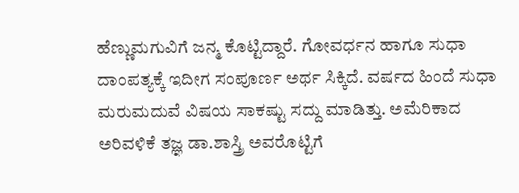ಹೆಣ್ಣುಮಗುವಿಗೆ ಜನ್ಮ ಕೊಟ್ಟಿದ್ದಾರೆ. ಗೋವರ್ಧನ ಹಾಗೂ ಸುಧಾ ದಾಂಪತ್ಯಕ್ಕೆ ಇದೀಗ ಸಂಪೂರ್ಣ ಅರ್ಥ ಸಿಕ್ಕಿದೆ. ವರ್ಷದ ಹಿಂದೆ ಸುಧಾ ಮರುಮದುವೆ ವಿಷಯ ಸಾಕಷ್ಟು ಸದ್ದು ಮಾಡಿತ್ತು. ಅಮೆರಿಕಾದ ಅರಿವಳಿಕೆ ತಜ್ಞ ಡಾ.ಶಾಸ್ತ್ರಿ ಅವರೊಟ್ಟಿಗೆ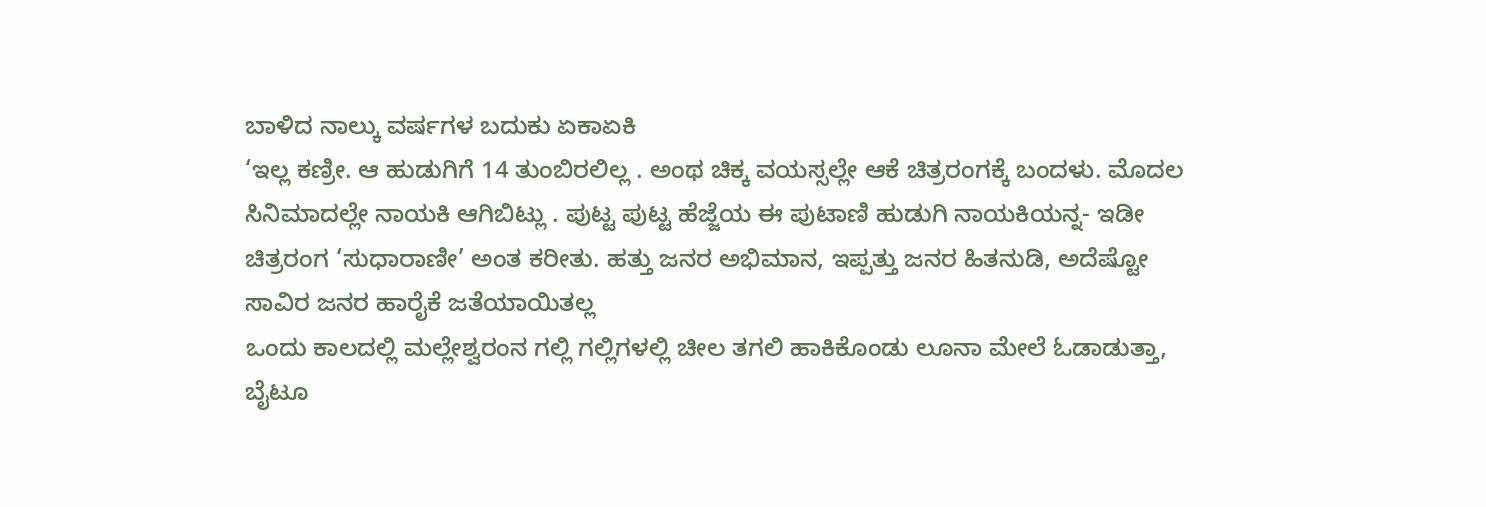ಬಾಳಿದ ನಾಲ್ಕು ವರ್ಷಗಳ ಬದುಕು ಏಕಾಏಕಿ
‘ಇಲ್ಲ ಕಣ್ರೀ. ಆ ಹುಡುಗಿಗೆ 14 ತುಂಬಿರಲಿಲ್ಲ . ಅಂಥ ಚಿಕ್ಕ ವಯಸ್ಸಲ್ಲೇ ಆಕೆ ಚಿತ್ರರಂಗಕ್ಕೆ ಬಂದಳು. ಮೊದಲ ಸಿನಿಮಾದಲ್ಲೇ ನಾಯಕಿ ಆಗಿಬಿಟ್ಲು . ಪುಟ್ಟ ಪುಟ್ಟ ಹೆಜ್ಜೆಯ ಈ ಪುಟಾಣಿ ಹುಡುಗಿ ನಾಯಕಿಯನ್ನ- ಇಡೀ ಚಿತ್ರರಂಗ ‘ಸುಧಾರಾಣೀ’ ಅಂತ ಕರೀತು. ಹತ್ತು ಜನರ ಅಭಿಮಾನ, ಇಪ್ಪತ್ತು ಜನರ ಹಿತನುಡಿ, ಅದೆಷ್ಟೋ ಸಾವಿರ ಜನರ ಹಾರೈಕೆ ಜತೆಯಾಯಿತಲ್ಲ
ಒಂದು ಕಾಲದಲ್ಲಿ ಮಲ್ಲೇಶ್ವರಂನ ಗಲ್ಲಿ ಗಲ್ಲಿಗಳಲ್ಲಿ ಚೀಲ ತಗಲಿ ಹಾಕಿಕೊಂಡು ಲೂನಾ ಮೇಲೆ ಓಡಾಡುತ್ತಾ, ಬೈಟೂ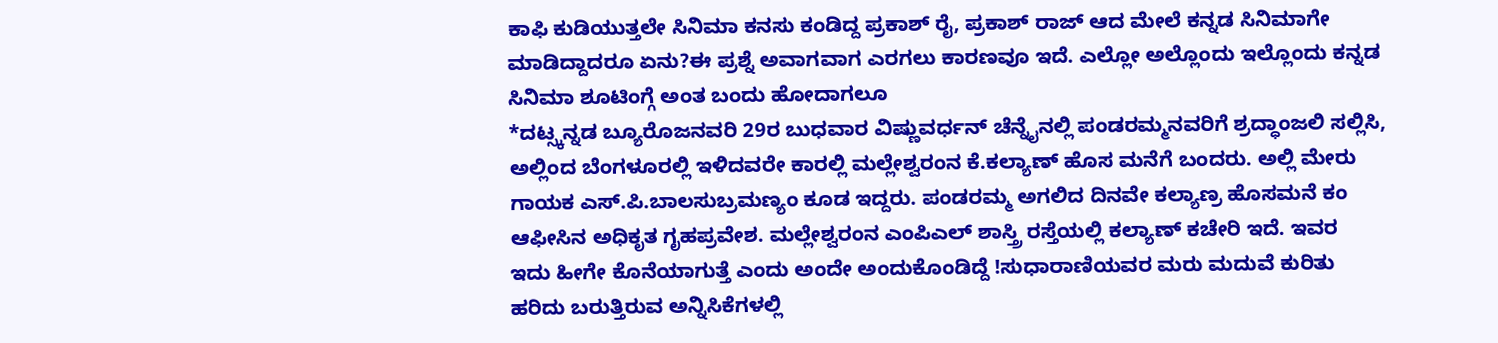ಕಾಫಿ ಕುಡಿಯುತ್ತಲೇ ಸಿನಿಮಾ ಕನಸು ಕಂಡಿದ್ದ ಪ್ರಕಾಶ್ ರೈ, ಪ್ರಕಾಶ್ ರಾಜ್ ಆದ ಮೇಲೆ ಕನ್ನಡ ಸಿನಿಮಾಗೇ ಮಾಡಿದ್ದಾದರೂ ಏನು?ಈ ಪ್ರಶ್ನೆ ಅವಾಗವಾಗ ಎರಗಲು ಕಾರಣವೂ ಇದೆ. ಎಲ್ಲೋ ಅಲ್ಲೊಂದು ಇಲ್ಲೊಂದು ಕನ್ನಡ ಸಿನಿಮಾ ಶೂಟಿಂಗ್ಗೆ ಅಂತ ಬಂದು ಹೋದಾಗಲೂ
*ದಟ್ಸ್ಕನ್ನಡ ಬ್ಯೂರೊಜನವರಿ 29ರ ಬುಧವಾರ ವಿಷ್ಣುವರ್ಧನ್ ಚೆನ್ನೈನಲ್ಲಿ ಪಂಡರಮ್ಮನವರಿಗೆ ಶ್ರದ್ಧಾಂಜಲಿ ಸಲ್ಲಿಸಿ, ಅಲ್ಲಿಂದ ಬೆಂಗಳೂರಲ್ಲಿ ಇಳಿದವರೇ ಕಾರಲ್ಲಿ ಮಲ್ಲೇಶ್ವರಂನ ಕೆ.ಕಲ್ಯಾಣ್ ಹೊಸ ಮನೆಗೆ ಬಂದರು. ಅಲ್ಲಿ ಮೇರು ಗಾಯಕ ಎಸ್.ಪಿ.ಬಾಲಸುಬ್ರಮಣ್ಯಂ ಕೂಡ ಇದ್ದರು. ಪಂಡರಮ್ಮ ಅಗಲಿದ ದಿನವೇ ಕಲ್ಯಾಣ್ರ ಹೊಸಮನೆ ಕಂ ಆಫೀಸಿನ ಅಧಿಕೃತ ಗೃಹಪ್ರವೇಶ. ಮಲ್ಲೇಶ್ವರಂನ ಎಂಪಿಎಲ್ ಶಾಸ್ತ್ರಿ ರಸ್ತೆಯಲ್ಲಿ ಕಲ್ಯಾಣ್ ಕಚೇರಿ ಇದೆ. ಇವರ
ಇದು ಹೀಗೇ ಕೊನೆಯಾಗುತ್ತೆ ಎಂದು ಅಂದೇ ಅಂದುಕೊಂಡಿದ್ದೆ !ಸುಧಾರಾಣಿಯವರ ಮರು ಮದುವೆ ಕುರಿತು ಹರಿದು ಬರುತ್ತಿರುವ ಅನ್ನಿಸಿಕೆಗಳಲ್ಲಿ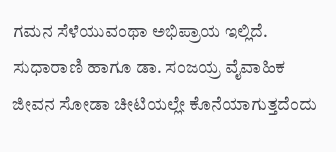ಗಮನ ಸೆಳೆಯುವಂಥಾ ಅಭಿಪ್ರಾಯ ಇಲ್ಲಿದೆ. ಸುಧಾರಾಣಿ ಹಾಗೂ ಡಾ. ಸಂಜಯ್ರ ವೈವಾಹಿಕ ಜೀವನ ಸೋಡಾ ಚೀಟಿಯಲ್ಲೇ ಕೊನೆಯಾಗುತ್ತದೆಂದು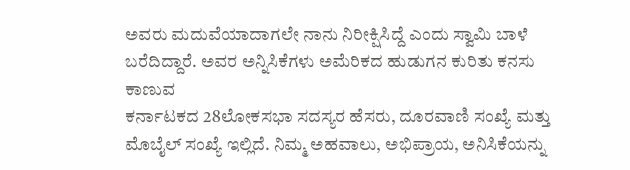ಅವರು ಮದುವೆಯಾದಾಗಲೇ ನಾನು ನಿರೀಕ್ಷಿಸಿದ್ದೆ ಎಂದು ಸ್ವಾಮಿ ಬಾಳೆ ಬರೆದಿದ್ದಾರೆ. ಅವರ ಅನ್ನಿಸಿಕೆಗಳು ಅಮೆರಿಕದ ಹುಡುಗನ ಕುರಿತು ಕನಸು ಕಾಣುವ
ಕರ್ನಾಟಕದ 28ಲೋಕಸಭಾ ಸದಸ್ಯರ ಹೆಸರು, ದೂರವಾಣಿ ಸಂಖ್ಯೆ ಮತ್ತು ಮೊಬೈಲ್ ಸಂಖ್ಯೆ ಇಲ್ಲಿದೆ. ನಿಮ್ಮ ಅಹವಾಲು, ಅಭಿಪ್ರಾಯ, ಅನಿಸಿಕೆಯನ್ನು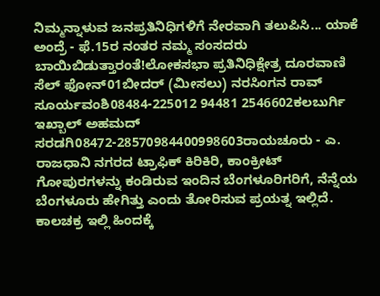ನಿಮ್ಮನ್ನಾಳುವ ಜನಪ್ರತಿನಿಧಿಗಳಿಗೆ ನೇರವಾಗಿ ತಲುಪಿಸಿ... ಯಾಕೆ ಅಂದ್ರೆ - ಫೆ.15ರ ನಂತರ ನಮ್ಮ ಸಂಸದರು ಬಾಯಿಬಿಡುತ್ತಾರಂತೆ!ಲೋಕಸಭಾ ಪ್ರತಿನಿಧಿಕ್ಷೇತ್ರ ದೂರವಾಣಿ ಸೆಲ್ ಫೋನ್01ಬೀದರ್ (ಮೀಸಲು) ನರಸಿಂಗನ ರಾವ್ ಸೂರ್ಯವಂಶಿ08484-225012 94481 2546602ಕಲಬುರ್ಗಿ ಇಖ್ಬಾಲ್ ಅಹಮದ್ ಸರಡಗಿ08472-28570984400998603ರಾಯಚೂರು - ಎ.
ರಾಜಧಾನಿ ನಗರದ ಟ್ರಾಫಿಕ್ ಕಿರಿಕಿರಿ, ಕಾಂಕ್ರೀಟ್ ಗೋಪುರಗಳನ್ನು ಕಂಡಿರುವ ಇಂದಿನ ಬೆಂಗಳೂರಿಗರಿಗೆ, ನೆನ್ನೆಯ ಬೆಂಗಳೂರು ಹೇಗಿತ್ತು ಎಂದು ತೋರಿಸುವ ಪ್ರಯತ್ನ ಇಲ್ಲಿದೆ. ಕಾಲಚಕ್ರ ಇಲ್ಲಿ ಹಿಂದಕ್ಕೆ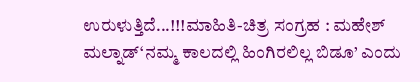ಉರುಳುತ್ತಿದೆ...!!!ಮಾಹಿತಿ-ಚಿತ್ರ ಸಂಗ್ರಹ : ಮಹೇಶ್ ಮಲ್ನಾಡ್‘ನಮ್ಮ ಕಾಲದಲ್ಲಿ ಹಿಂಗಿರಲಿಲ್ಲ ಬಿಡೂ’ ಎಂದು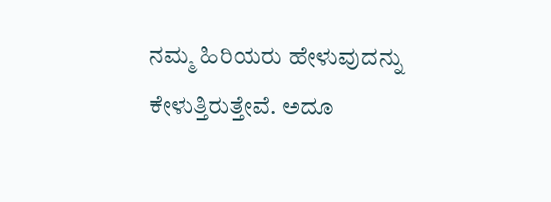ನಮ್ಮ ಹಿರಿಯರು ಹೇಳುವುದನ್ನು ಕೇಳುತ್ತಿರುತ್ತೇವೆ. ಅದೂ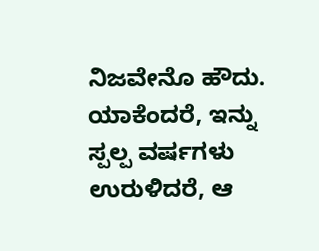ನಿಜವೇನೊ ಹೌದು. ಯಾಕೆಂದರೆ, ಇನ್ನು ಸ್ಪಲ್ಪ ವರ್ಷಗಳು ಉರುಳಿದರೆ, ಆ